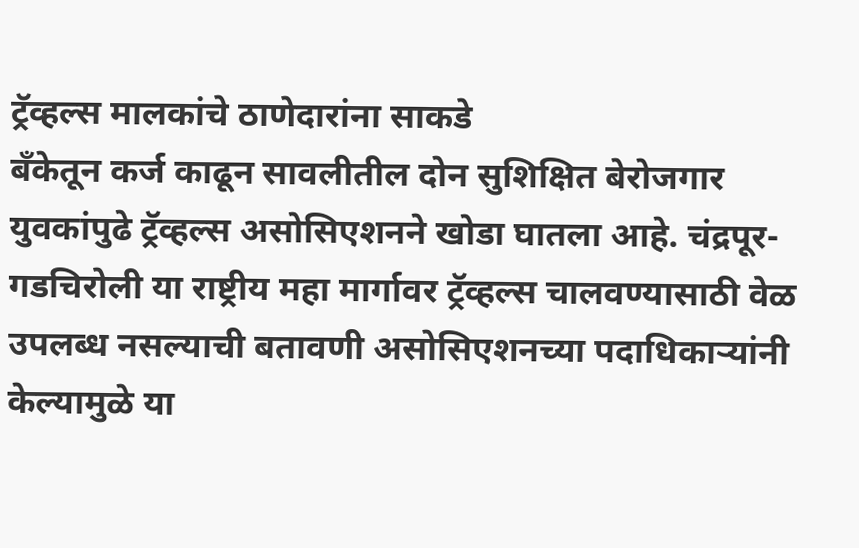ट्रॅव्हल्स मालकांचे ठाणेदारांना साकडे
बँकेतून कर्ज काढून सावलीतील दोन सुशिक्षित बेरोजगार युवकांपुढे ट्रॅव्हल्स असोसिएशनने खोडा घातला आहे. चंद्रपूर-गडचिरोली या राष्ट्रीय महा मार्गावर ट्रॅव्हल्स चालवण्यासाठी वेळ उपलब्ध नसल्याची बतावणी असोसिएशनच्या पदाधिकाऱ्यांनी केल्यामुळे या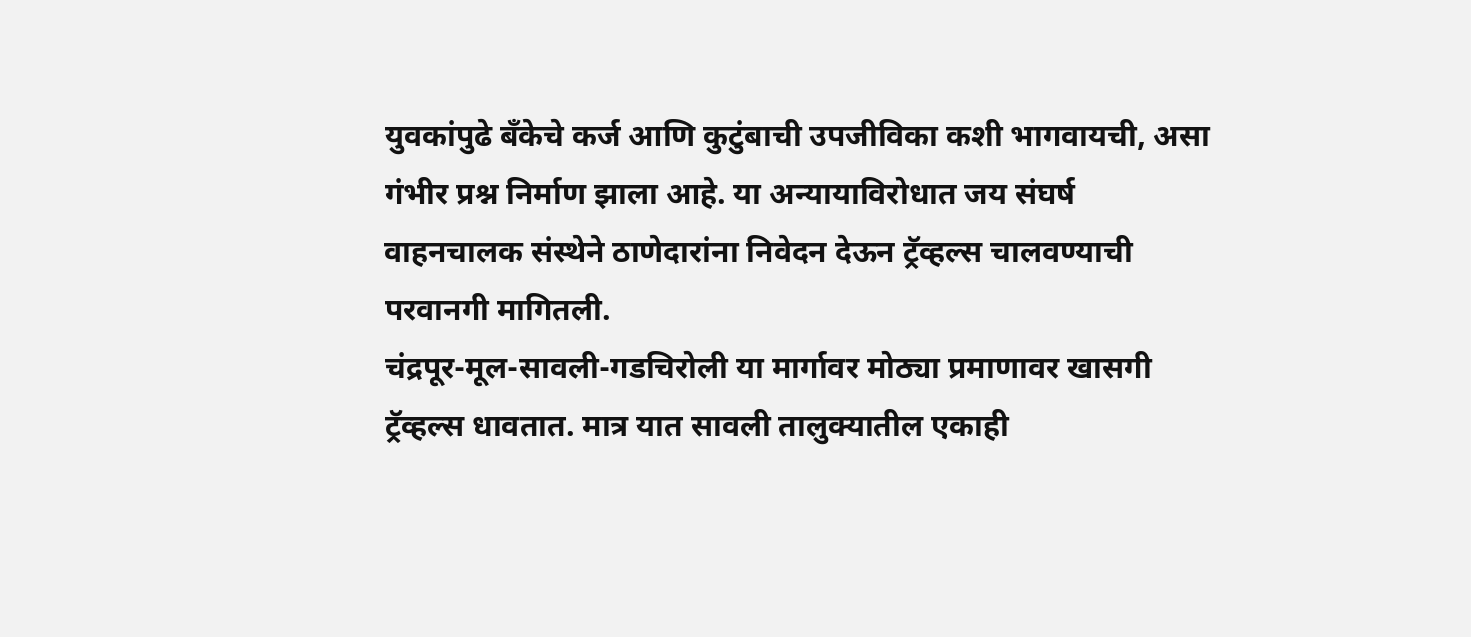युवकांपुढे बँकेचे कर्ज आणि कुटुंबाची उपजीविका कशी भागवायची, असा गंभीर प्रश्न निर्माण झाला आहे. या अन्यायाविरोधात जय संघर्ष वाहनचालक संस्थेने ठाणेदारांना निवेदन देऊन ट्रॅव्हल्स चालवण्याची परवानगी मागितली.
चंद्रपूर-मूल-सावली-गडचिरोली या मार्गावर मोठ्या प्रमाणावर खासगी ट्रॅव्हल्स धावतात. मात्र यात सावली तालुक्यातील एकाही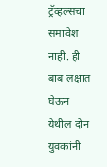ट्रॅव्हल्सचा समावेश नाही. ही बाब लक्षात घेऊन येथील दोन युवकांनी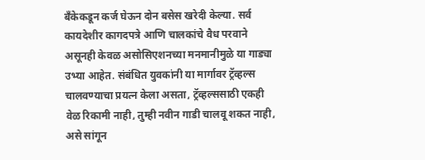बँकेकडून कर्ज घेऊन दोन बसेस खरेदी केल्या. सर्व कायदेशीर कागदपत्रे आणि चालकांचे वैध परवाने असूनही केवळ असोसिएशनच्या मनमानीमुळे या गाड्या उभ्या आहेत. संबंधित युवकांनी या मार्गावर ट्रॅव्हल्स चालवण्याचा प्रयत्न केला असता, ट्रॅव्हल्ससाठी एकही वेळ रिकामी नाही, तुम्ही नवीन गाडी चालवू शकत नाही, असे सांगून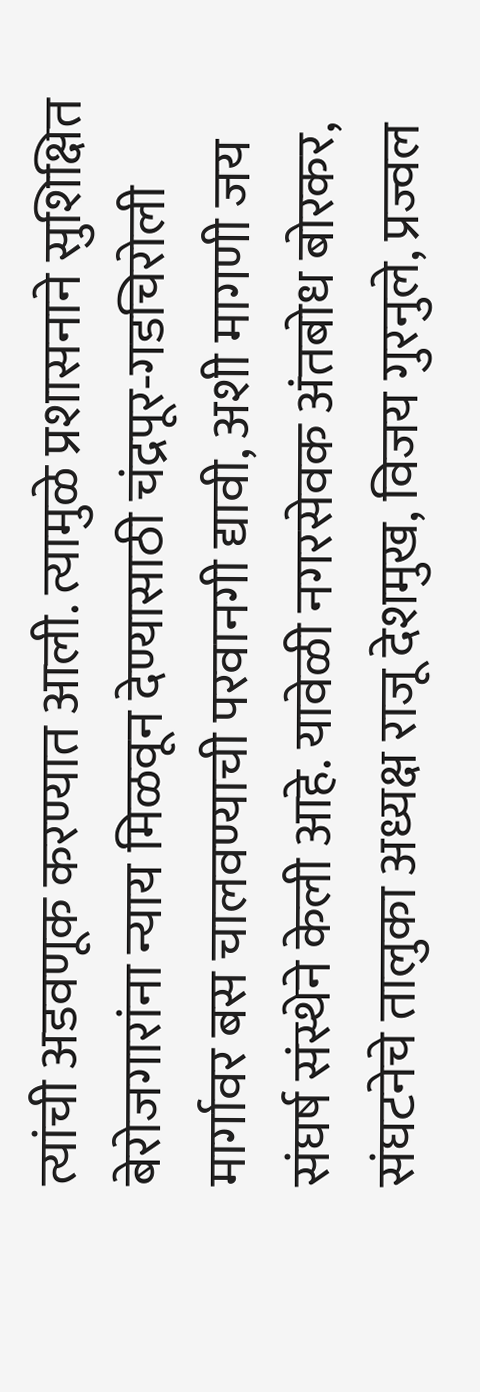त्यांची अडवणूक करण्यात आली. त्यामुळे प्रशासनाने सुशिक्षित बेरोजगारांना न्याय मिळवून देण्यासाठी चंद्रपूर-गडचिरोली मार्गावर बस चालवण्याची परवानगी द्यावी, अशी मागणी जय संघर्ष संस्थेने केली आहे. यावेळी नगरसेवक अंतबोध बोरकर, संघटनेचे तालुका अध्यक्ष राजू देशमुख, विजय गुरनुले, प्रज्वल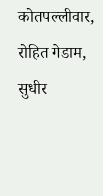कोतपल्लीवार, रोहित गेडाम, सुधीर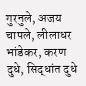गुरनुले, अजय चापले, लीलाधर भांडेकर, करण दुधे, सिद्धांत दुधे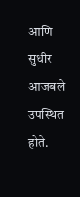आणि सुधीर आजबले उपस्थित होते.